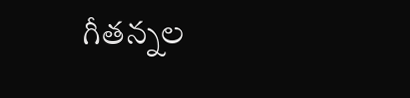గీతన్నల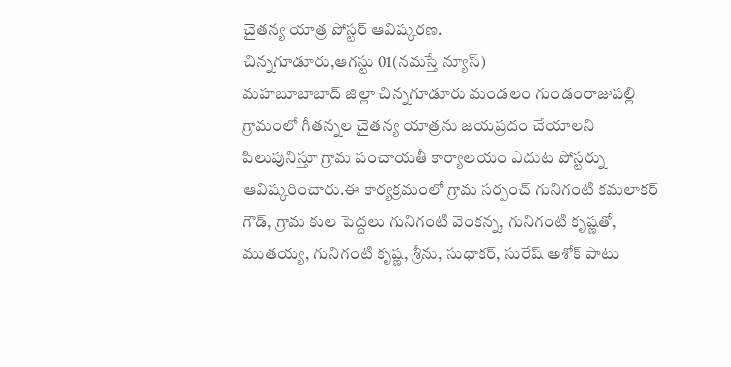చైతన్య యాత్ర పోస్టర్ ఆవిష్కరణ.
చిన్నగూడూరు,ఆగస్టు 01(నమస్తే న్యూస్)
మహబూబాబాద్ జిల్లా చిన్నగూడూరు మండలం గుండంరాజుపల్లి గ్రామంలో గీతన్నల చైతన్య యాత్రను జయప్రదం చేయాలని పిలుపునిస్తూ గ్రామ పంచాయతీ కార్యాలయం ఎదుట పోస్టర్ను ఆవిష్కరించారు.ఈ కార్యక్రమంలో గ్రామ సర్పంచ్ గునిగంటి కమలాకర్ గౌడ్, గ్రామ కుల పెద్దలు గునిగంటి వెంకన్న, గునిగంటి కృష్ణతో, ముతయ్య, గునిగంటి కృష్ణ, శ్రీను, సుధాకర్, సురేష్ అశోక్ పాటు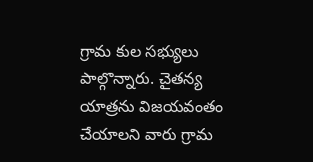గ్రామ కుల సభ్యులు పాల్గొన్నారు. చైతన్య యాత్రను విజయవంతం చేయాలని వారు గ్రామ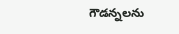గౌడన్నలను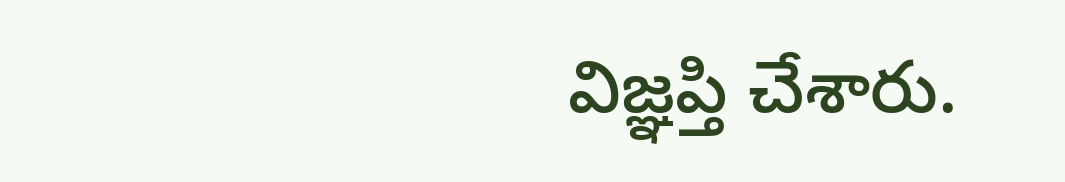విజ్ఞప్తి చేశారు.